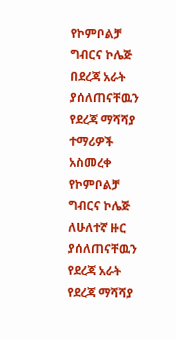የኮምቦልቻ ግብርና ኮሌጅ በደረጃ አራት ያሰለጠናቸዉን የደረጃ ማሻሻያ ተማሪዎች አስመረቀ
የኮምቦልቻ ግብርና ኮሌጅ ለሁለተኛ ዙር ያሰለጠናቸዉን የደረጃ አራት የደረጃ ማሻሻያ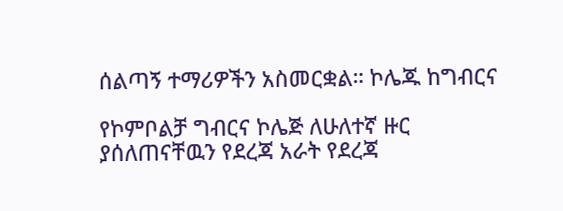ሰልጣኝ ተማሪዎችን አስመርቋል። ኮሌጁ ከግብርና

የኮምቦልቻ ግብርና ኮሌጅ ለሁለተኛ ዙር ያሰለጠናቸዉን የደረጃ አራት የደረጃ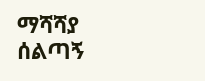ማሻሻያ ሰልጣኝ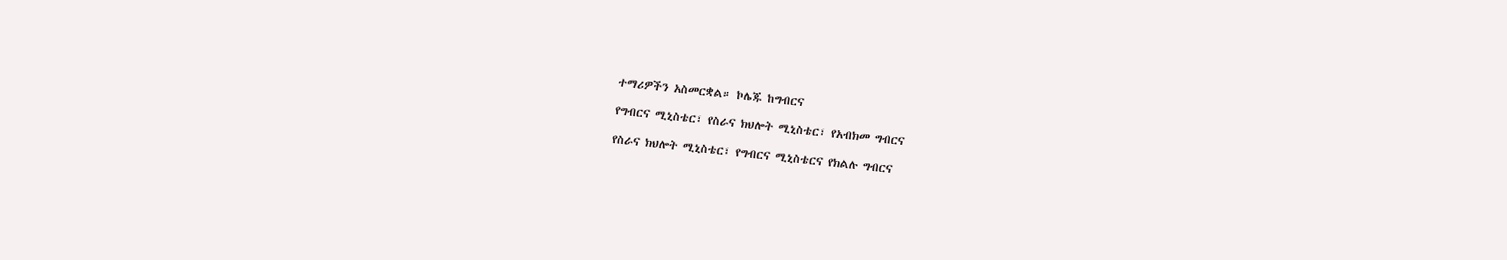ተማሪዎችን አስመርቋል። ኮሌጁ ከግብርና

የግብርና ሚኒስቴር፣ የስራና ክህሎት ሚኒስቴር፣ የአብክመ ግብርና

የስራና ክህሎት ሚኒስቴር፣ የግብርና ሚኒስቴርና የክልሉ ግብርና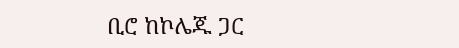ቢሮ ከኮሌጁ ጋር